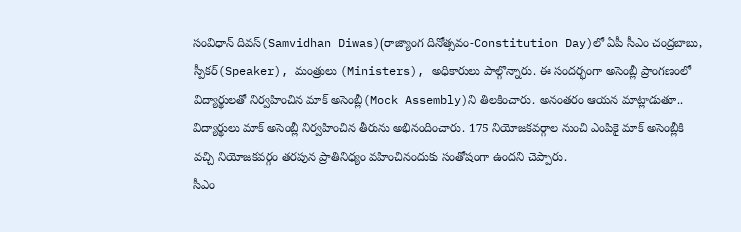సంవిధాన్ దివస్(Samvidhan Diwas)(రాజ్యాంగ దినోత్సవం-Constitution Day)లో ఏపీ సీఎం చంద్రబాబు, స్పీకర్(Speaker), మంత్రులు (Ministers), అధికారులు పాల్గొన్నారు. ఈ సందర్భంగా అసెంబ్లీ ప్రాంగణంలో విద్యార్థులతో నిర్వహించిన మాక్ అసెంబ్లీ(Mock Assembly)ని తిలకించారు. అనంతరం ఆయన మాట్లాడుతూ.. విద్యార్థులు మాక్ అసెంబ్లీ నిర్వహించిన తీరును అభినందించారు. 175 నియోజకవర్గాల నుంచి ఎంపికై మాక్ అసెంబ్లీకి వచ్చి నియోజకవర్గం తరపున ప్రాతినిధ్యం వహించినందుకు సంతోషంగా ఉందని చెప్పారు.
సీఎం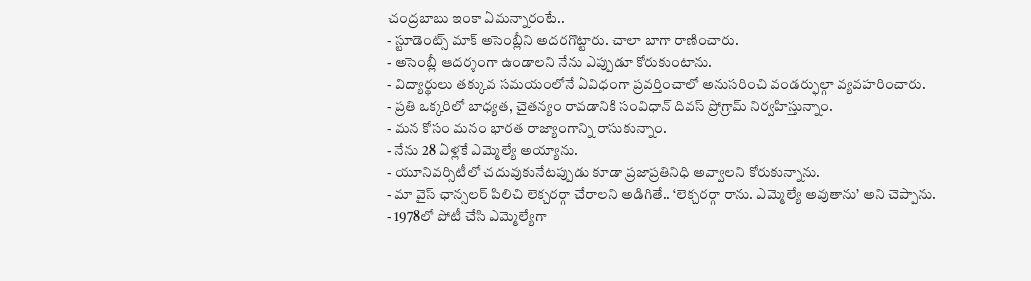చంద్రబాబు ఇంకా ఏమన్నారంటే..
- స్టూడెంట్స్ మాక్ అసెంబ్లీని అదరగొట్టారు. చాలా బాగా రాణించారు.
- అసెంబ్లీ ఆదర్శంగా ఉండాలని నేను ఎప్పుడూ కోరుకుంటాను.
- విద్యార్థులు తక్కువ సమయంలోనే ఏవిధంగా ప్రవర్తించాలో అనుసరించి వండర్ఫుల్గా వ్యవహరించారు.
- ప్రతి ఒక్కరిలో బాధ్యత, చైతన్యం రావడానికి సంవిధాన్ దివస్ ప్రోగ్రామ్ నిర్వహిస్తున్నాం.
- మన కోసం మనం భారత రాజ్యాంగాన్ని రాసుకున్నాం.
- నేను 28 ఏళ్లకే ఎమ్మెల్యే అయ్యాను.
- యూనివర్సిటీలో చదువుకునేటప్పుడు కూడా ప్రజాప్రతినిధి అవ్వాలని కోరుకున్నాను.
- మా వైస్ ఛాన్సలర్ పిలిచి లెక్చరర్గా చేరాలని అడిగితే.. ‘లెక్చరర్గా రాను. ఎమ్మెల్యే అవుతాను’ అని చెప్పాను.
- 1978లో పోటీ చేసి ఎమ్మెల్యేగా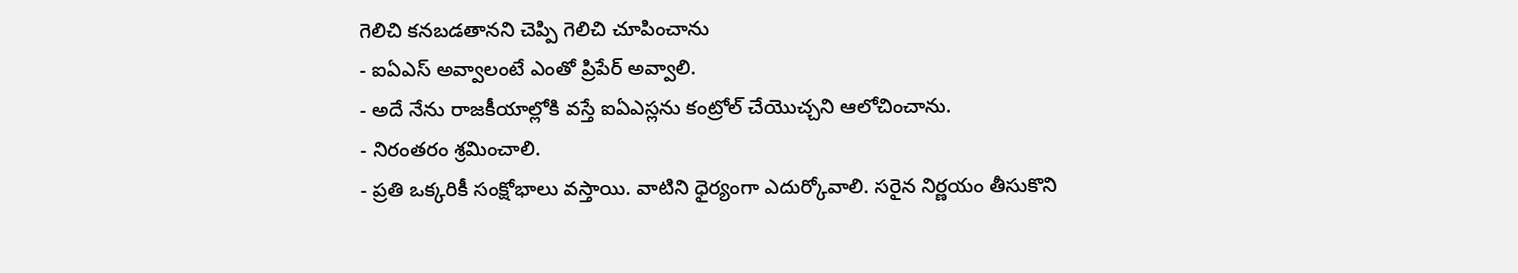గెలిచి కనబడతానని చెప్పి గెలిచి చూపించాను
- ఐఏఎస్ అవ్వాలంటే ఎంతో ప్రిపేర్ అవ్వాలి.
- అదే నేను రాజకీయాల్లోకి వస్తే ఐఏఎస్లను కంట్రోల్ చేయొచ్చని ఆలోచించాను.
- నిరంతరం శ్రమించాలి.
- ప్రతి ఒక్కరికీ సంక్షోభాలు వస్తాయి. వాటిని ధైర్యంగా ఎదుర్కోవాలి. సరైన నిర్ణయం తీసుకొని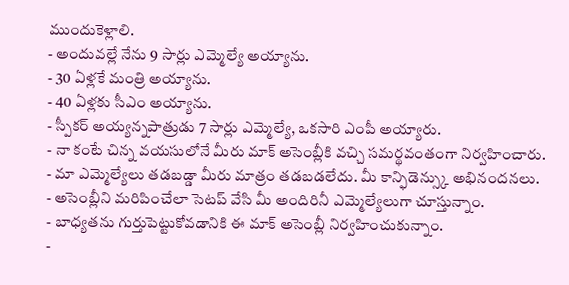ముందుకెళ్లాలి.
- అందువల్లే నేను 9 సార్లు ఎమ్మెల్యే అయ్యాను.
- 30 ఏళ్లకే మంత్రి అయ్యాను.
- 40 ఏళ్లకు సీఎం అయ్యాను.
- స్పీకర్ అయ్యన్నపాత్రుడు 7 సార్లు ఎమ్మెల్యే, ఒకసారి ఎంపీ అయ్యారు.
- నా కంటే చిన్న వయసులోనే మీరు మాక్ అసెంబ్లీకి వచ్చి సమర్థవంతంగా నిర్వహించారు.
- మా ఎమ్మెల్యేలు తడబడ్డా మీరు మాత్రం తడబడలేదు. మీ కాన్ఫిడెన్స్కు అభినందనలు.
- అసెంబ్లీని మరిపించేలా సెటప్ వేసి మీ అందిరినీ ఎమ్మెల్యేలుగా చూస్తున్నాం.
- బాధ్యతను గుర్తుపెట్టుకోవడానికి ఈ మాక్ అసెంబ్లీ నిర్వహించుకున్నాం.
-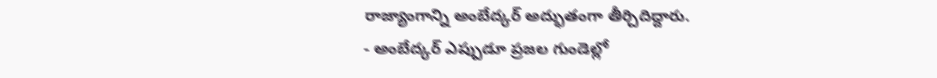రాజ్యాంగాన్ని అంబేద్కర్ అద్భుతంగా తీర్చిదిద్దారు.
- అంబేద్కర్ ఎప్పుడూ ప్రజల గుండెల్లో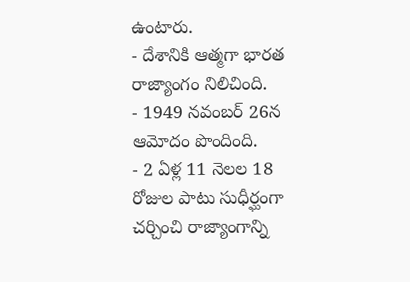ఉంటారు.
- దేశానికి ఆత్మగా భారత రాజ్యాంగం నిలిచింది.
- 1949 నవంబర్ 26న ఆమోదం పొందింది.
- 2 ఏళ్ల 11 నెలల 18 రోజుల పాటు సుధీర్ఘంగా చర్చించి రాజ్యాంగాన్ని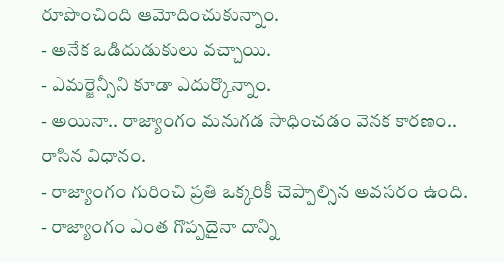రూపొంచింది ఆమోదించుకున్నాం.
- అనేక ఒడిదుడుకులు వచ్చాయి.
- ఎమర్జెన్సీని కూడా ఎదుర్కొన్నాం.
- అయినా.. రాజ్యాంగం మనుగడ సాధించడం వెనక కారణం.. రాసిన విధానం.
- రాజ్యాంగం గురించి ప్రతి ఒక్కరికీ చెప్పాల్సిన అవసరం ఉంది.
- రాజ్యాంగం ఎంత గొప్పదైనా దాన్ని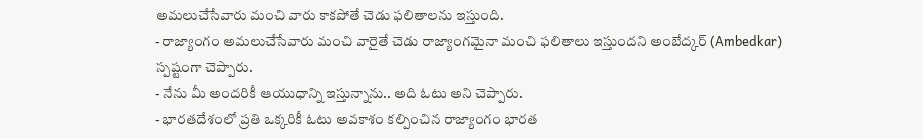అమలుచేసేవారు మంచి వారు కాకపోతే చెడు ఫలితాలను ఇస్తుంది.
- రాజ్యాంగం అమలుచేసేవారు మంచి వారైతే చెడు రాజ్యాంగమైనా మంచి ఫలితాలు ఇస్తుందని అంబేద్కర్ (Ambedkar) స్పష్టంగా చెప్పారు.
- నేను మీ అందరికీ ఆయుధాన్ని ఇస్తున్నాను.. అది ఓటు అని చెప్పారు.
- భారతదేశంలో ప్రతి ఒక్కరికీ ఓటు అవకాశం కల్పించిన రాజ్యాంగం భారత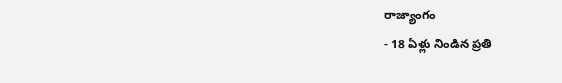రాజ్యాంగం
- 18 ఏళ్లు నిండిన ప్రతి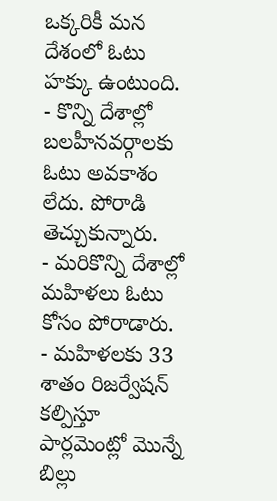ఒక్కరికీ మన దేశంలో ఓటు హక్కు ఉంటుంది.
- కొన్ని దేశాల్లో బలహీనవర్గాలకు ఓటు అవకాశం లేదు. పోరాడి తెచ్చుకున్నారు.
- మరికొన్ని దేశాల్లో మహిళలు ఓటు కోసం పోరాడారు.
- మహిళలకు 33 శాతం రిజర్వేషన్ కల్పిస్తూ పార్లమెంట్లో మొన్నే బిల్లు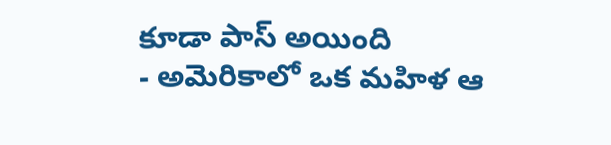కూడా పాస్ అయింది
- అమెరికాలో ఒక మహిళ ఆ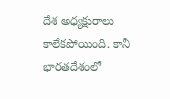దేశ అధ్యక్షురాలు కాలేకపోయింది. కానీ భారతదేశంలో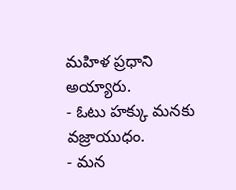మహిళ ప్రధాని అయ్యారు.
- ఓటు హక్కు మనకు వజ్రాయుధం.
- మన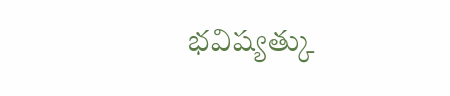భవిష్యత్కు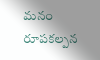మనం రూపకల్పన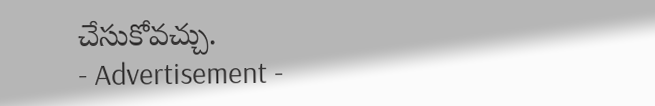చేసుకోవచ్చు.
- Advertisement -